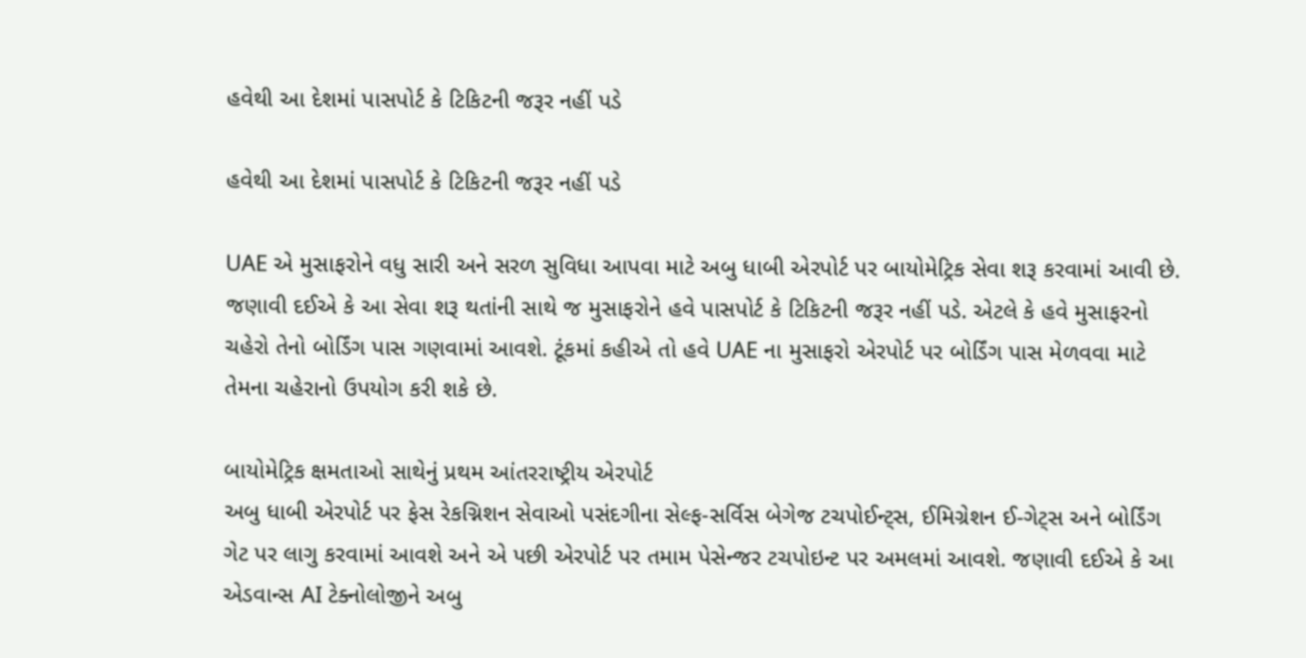હવેથી આ દેશમાં પાસપોર્ટ કે ટિકિટની જરૂર નહીં પડે

હવેથી આ દેશમાં પાસપોર્ટ કે ટિકિટની જરૂર નહીં પડે

UAE એ મુસાફરોને વધુ સારી અને સરળ સુવિધા આપવા માટે અબુ ધાબી એરપોર્ટ પર બાયોમેટ્રિક સેવા શરૂ કરવામાં આવી છે. જણાવી દઈએ કે આ સેવા શરૂ થતાંની સાથે જ મુસાફરોને હવે પાસપોર્ટ કે ટિકિટની જરૂર નહીં પડે. એટલે કે હવે મુસાફરનો ચહેરો તેનો બોર્ડિંગ પાસ ગણવામાં આવશે. ટૂંકમાં કહીએ તો હવે UAE ના મુસાફરો એરપોર્ટ પર બોર્ડિંગ પાસ મેળવવા માટે તેમના ચહેરાનો ઉપયોગ કરી શકે છે.

બાયોમેટ્રિક ક્ષમતાઓ સાથેનું પ્રથમ આંતરરાષ્ટ્રીય એરપોર્ટ
અબુ ધાબી એરપોર્ટ પર ફેસ રેકગ્નિશન સેવાઓ પસંદગીના સેલ્ફ-સર્વિસ બેગેજ ટચપોઈન્ટ્સ, ઈમિગ્રેશન ઈ-ગેટ્સ અને બોર્ડિંગ ગેટ પર લાગુ કરવામાં આવશે અને એ પછી એરપોર્ટ પર તમામ પેસેન્જર ટચપોઇન્ટ પર અમલમાં આવશે. જણાવી દઈએ કે આ એડવાન્સ AI ટેક્નોલોજીને અબુ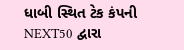ધાબી સ્થિત ટેક કંપની NEXT50 દ્વારા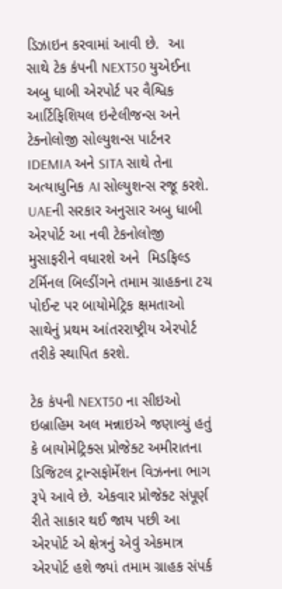ડિઝાઇન કરવામાં આવી છે.  આ સાથે ટેક કંપની NEXT50 યુએઈના અબુ ધાબી એરપોર્ટ પર વૈશ્વિક આર્ટિફિશિયલ ઇન્ટેલીજન્સ અને ટેક્નોલોજી સોલ્યુશન્સ પાર્ટનર IDEMIA અને SITA સાથે તેના અત્યાધુનિક AI સોલ્યુશન્સ રજૂ કરશે. UAEની સરકાર અનુસાર અબુ ધાબી એરપોર્ટ આ નવી ટેકનોલોજી મુસાફરીને વધારશે અને  મિડફિલ્ડ ટર્મિનલ બિલ્ડીંગને તમામ ગ્રાહકના ટચ પોઈન્ટ પર બાયોમેટ્રિક ક્ષમતાઓ સાથેનું પ્રથમ આંતરરાષ્ટ્રીય એરપોર્ટ તરીકે સ્થાપિત કરશે.

ટેક કંપની NEXT50 ના સીઇઓ ઇબ્રાહિમ અલ મન્નાઇએ જણાવ્યું હતું કે બાયોમેટ્રિક્સ પ્રોજેક્ટ અમીરાતના ડિજિટલ ટ્રાન્સફોર્મેશન વિઝનના ભાગ રૂપે આવે છે. એકવાર પ્રોજેક્ટ સંપૂર્ણ રીતે સાકાર થઈ જાય પછી આ એરપોર્ટ એ ક્ષેત્રનું એવું એકમાત્ર એરપોર્ટ હશે જ્યાં તમામ ગ્રાહક સંપર્ક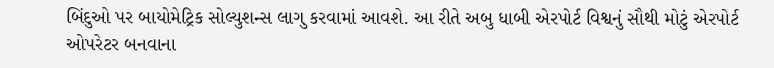બિંદુઓ પર બાયોમેટ્રિક સોલ્યુશન્સ લાગુ કરવામાં આવશે. આ રીતે અબુ ધાબી એરપોર્ટ વિશ્વનું સૌથી મોટું એરપોર્ટ ઓપરેટર બનવાના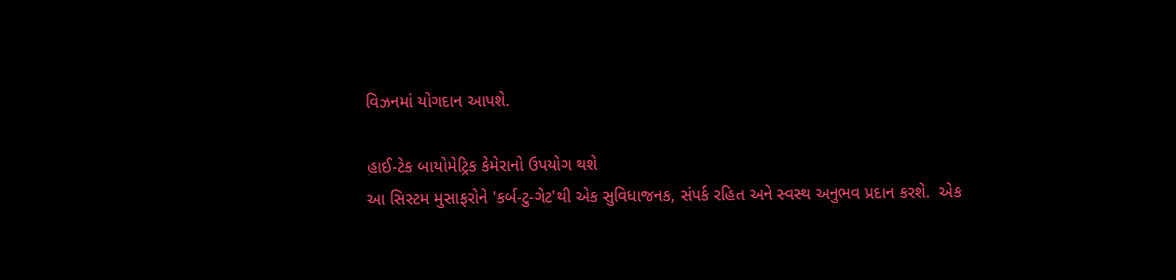વિઝનમાં યોગદાન આપશે.

હાઈ-ટેક બાયોમેટ્રિક કેમેરાનો ઉપયોગ થશે
આ સિસ્ટમ મુસાફરોને 'કર્બ-ટુ-ગેટ'થી એક સુવિધાજનક, સંપર્ક રહિત અને સ્વસ્થ અનુભવ પ્રદાન કરશે.  એક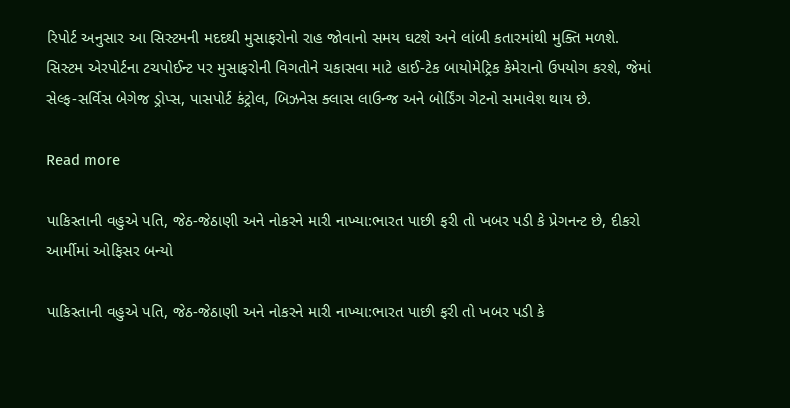રિપોર્ટ અનુસાર આ સિસ્ટમની મદદથી મુસાફરોનો રાહ જોવાનો સમય ઘટશે અને લાંબી કતારમાંથી મુક્તિ મળશે.  સિસ્ટમ એરપોર્ટના ટચપોઈન્ટ પર મુસાફરોની વિગતોને ચકાસવા માટે હાઈ-ટેક બાયોમેટ્રિક કેમેરાનો ઉપયોગ કરશે, જેમાં સેલ્ફ-સર્વિસ બેગેજ ડ્રોપ્સ, પાસપોર્ટ કંટ્રોલ, બિઝનેસ ક્લાસ લાઉન્જ અને બોર્ડિંગ ગેટનો સમાવેશ થાય છે.

Read more

પાકિસ્તાની વહુએ પતિ, જેઠ-જેઠાણી અને નોકરને મારી નાખ્યા:ભારત પાછી ફરી તો ખબર પડી કે પ્રેગનન્ટ છે, દીકરો આર્મીમાં ઓફિસર બન્યો

પાકિસ્તાની વહુએ પતિ, જેઠ-જેઠાણી અને નોકરને મારી નાખ્યા:ભારત પાછી ફરી તો ખબર પડી કે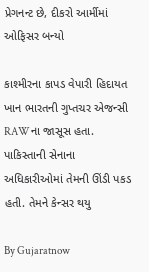પ્રેગનન્ટ છે, દીકરો આર્મીમાં ઓફિસર બન્યો

કાશ્મીરના કાપડ વેપારી હિદાયત ખાન ભારતની ગુપ્તચર એજન્સી RAWના જાસૂસ હતા. પાકિસ્તાની સેનાના અધિકારીઓમાં તેમની ઊંડી પકડ હતી. તેમને કેન્સર થયુ

By Gujaratnow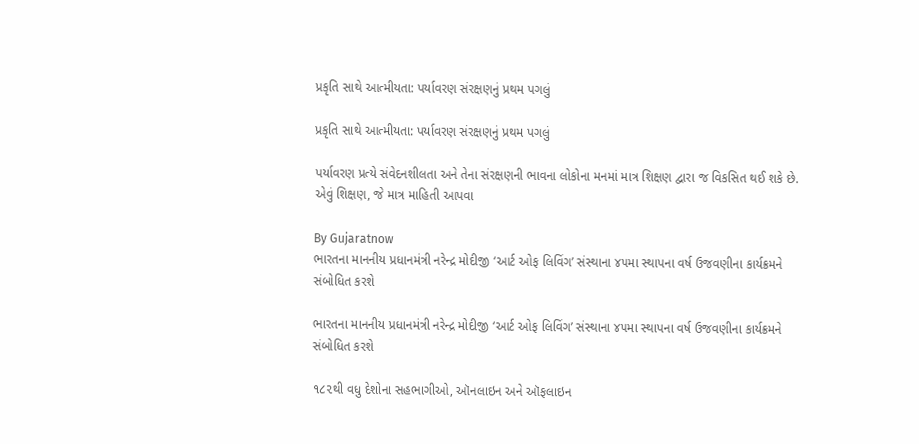પ્રકૃતિ સાથે આત્મીયતા: પર્યાવરણ સંરક્ષણનું પ્રથમ પગલું

પ્રકૃતિ સાથે આત્મીયતા: પર્યાવરણ સંરક્ષણનું પ્રથમ પગલું

પર્યાવરણ પ્રત્યે સંવેદનશીલતા અને તેના સંરક્ષણની ભાવના લોકોના મનમાં માત્ર શિક્ષણ દ્વારા જ વિકસિત થઈ શકે છે. એવું શિક્ષણ, જે માત્ર માહિતી આપવા

By Gujaratnow
ભારતના માનનીય પ્રધાનમંત્રી નરેન્દ્ર મોદીજી ‘આર્ટ ઓફ લિવિંગ’ સંસ્થાના ૪૫મા સ્થાપના વર્ષ ઉજવણીના કાર્યક્રમને સંબોધિત કરશે

ભારતના માનનીય પ્રધાનમંત્રી નરેન્દ્ર મોદીજી ‘આર્ટ ઓફ લિવિંગ’ સંસ્થાના ૪૫મા સ્થાપના વર્ષ ઉજવણીના કાર્યક્રમને સંબોધિત કરશે

૧૮૨થી વધુ દેશોના સહભાગીઓ, ઑનલાઇન અને ઑફલાઇન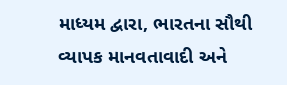માધ્યમ દ્વારા, ભારતના સૌથી વ્યાપક માનવતાવાદી અને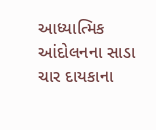આધ્યાત્મિક આંદોલનના સાડા ચાર દાયકાના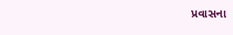પ્રવાસના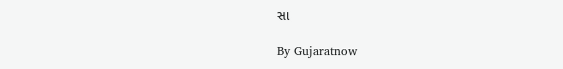સા

By Gujaratnow